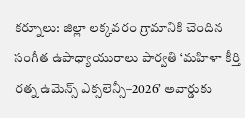కర్నూలు: జిల్లా లక్కవరం గ్రామానికి చెందిన సంగీత ఉపాధ్యాయురాలు పార్వతి ‘మహిళా కీర్తి రత్న ఉమెన్స్ ఎక్సలెన్సీ–2026’ అవార్డుకు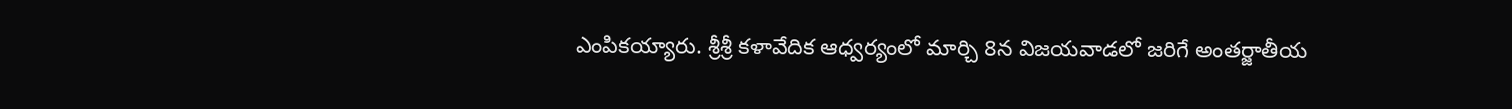ఎంపికయ్యారు. శ్రీశ్రీ కళావేదిక ఆధ్వర్యంలో మార్చి 8న విజయవాడలో జరిగే అంతర్జాతీయ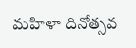మహిళా దినోత్సవ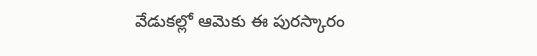వేడుకల్లో ఆమెకు ఈ పురస్కారం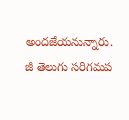అందజేయనున్నారు. జీ తెలుగు సరిగమప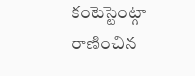కంటెస్టెంట్గా రాణించిన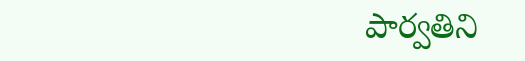పార్వతిని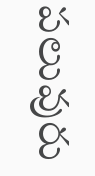పలువురు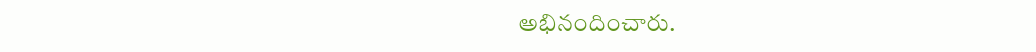అభినందించారు.